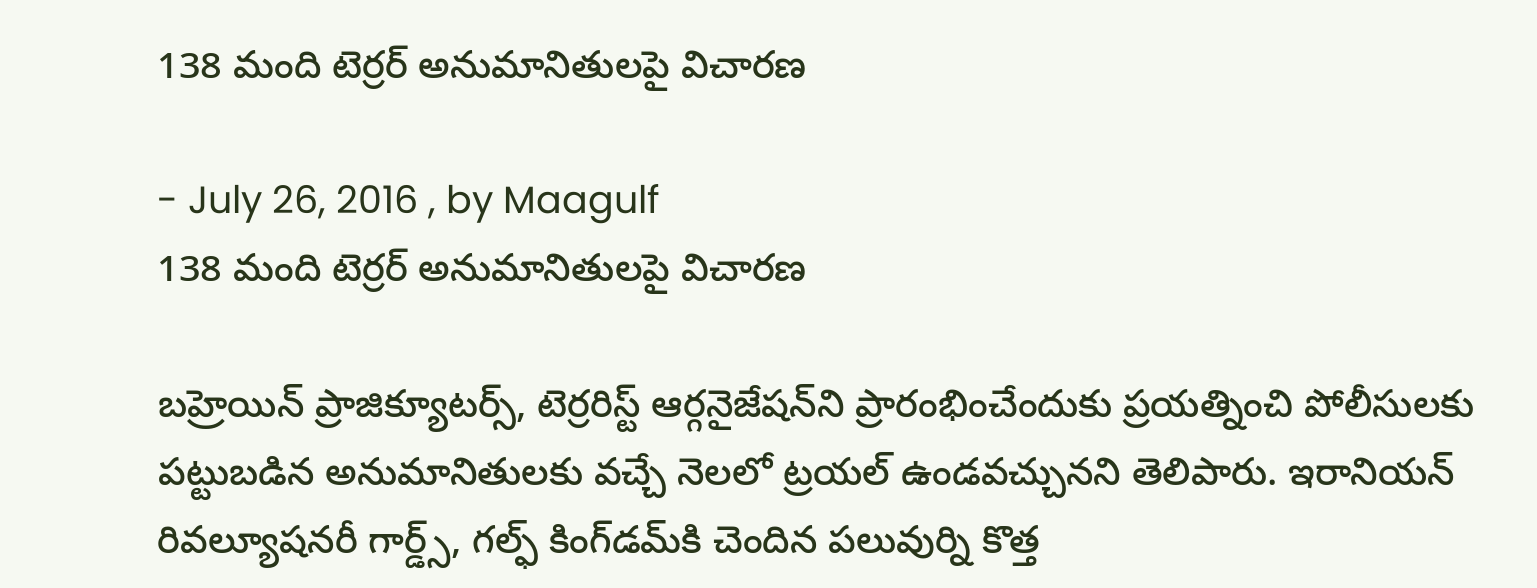138 మంది టెర్రర్‌ అనుమానితులపై విచారణ

- July 26, 2016 , by Maagulf
138 మంది టెర్రర్‌ అనుమానితులపై విచారణ

బహ్రెయిన్‌ ప్రాజిక్యూటర్స్‌, టెర్రరిస్ట్‌ ఆర్గనైజేషన్‌ని ప్రారంభించేందుకు ప్రయత్నించి పోలీసులకు పట్టుబడిన అనుమానితులకు వచ్చే నెలలో ట్రయల్‌ ఉండవచ్చునని తెలిపారు. ఇరానియన్‌ రివల్యూషనరీ గార్డ్స్‌, గల్ఫ్‌ కింగ్‌డమ్‌కి చెందిన పలువుర్ని కొత్త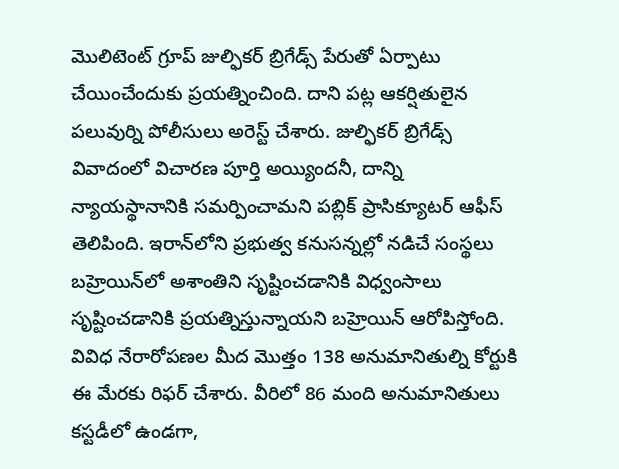మొలిటెంట్‌ గ్రూప్‌ జుల్ఫికర్‌ బ్రిగేడ్స్‌ పేరుతో ఏర్పాటు చేయించేందుకు ప్రయత్నించింది. దాని పట్ల ఆకర్షితులైన పలువుర్ని పోలీసులు అరెస్ట్‌ చేశారు. జుల్ఫికర్‌ బ్రిగేడ్స్‌ వివాదంలో విచారణ పూర్తి అయ్యిందనీ, దాన్ని న్యాయస్థానానికి సమర్పించామని పబ్లిక్‌ ప్రాసిక్యూటర్‌ ఆఫీస్‌ తెలిపింది. ఇరాన్‌లోని ప్రభుత్వ కనుసన్నల్లో నడిచే సంస్థలు బహ్రెయిన్‌లో అశాంతిని సృష్టించడానికి విధ్వంసాలు సృష్టించడానికి ప్రయత్నిస్తున్నాయని బహ్రెయిన్‌ ఆరోపిస్తోంది. వివిధ నేరారోపణల మీద మొత్తం 138 అనుమానితుల్ని కోర్టుకి ఈ మేరకు రిఫర్‌ చేశారు. వీరిలో 86 మంది అనుమానితులు కస్టడీలో ఉండగా,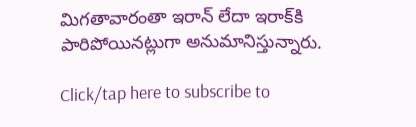మిగతావారంతా ఇరాన్‌ లేదా ఇరాక్‌కి పారిపోయినట్లుగా అనుమానిస్తున్నారు.

Click/tap here to subscribe to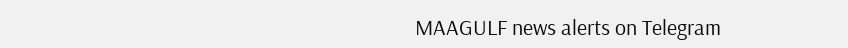MAAGULF news alerts on Telegram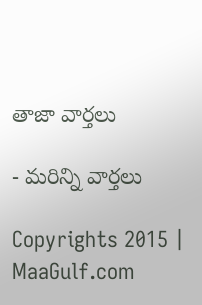తాజా వార్తలు

- మరిన్ని వార్తలు

Copyrights 2015 | MaaGulf.com